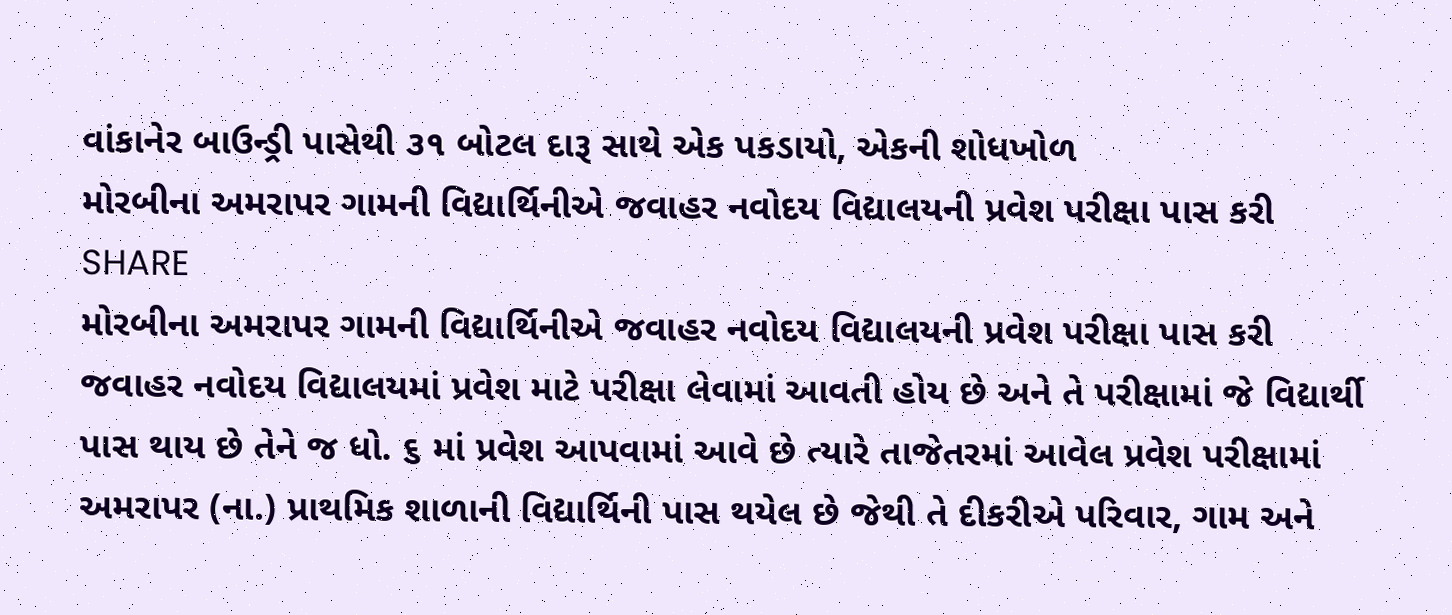વાંકાનેર બાઉન્ડ્રી પાસેથી ૩૧ બોટલ દારૂ સાથે એક પકડાયો, એકની શોધખોળ
મોરબીના અમરાપર ગામની વિદ્યાર્થિનીએ જવાહર નવોદય વિદ્યાલયની પ્રવેશ પરીક્ષા પાસ કરી
SHARE
મોરબીના અમરાપર ગામની વિદ્યાર્થિનીએ જવાહર નવોદય વિદ્યાલયની પ્રવેશ પરીક્ષા પાસ કરી
જવાહર નવોદય વિદ્યાલયમાં પ્રવેશ માટે પરીક્ષા લેવામાં આવતી હોય છે અને તે પરીક્ષામાં જે વિદ્યાર્થી પાસ થાય છે તેને જ ધો. ૬ માં પ્રવેશ આપવામાં આવે છે ત્યારે તાજેતરમાં આવેલ પ્રવેશ પરીક્ષામાં અમરાપર (ના.) પ્રાથમિક શાળાની વિદ્યાર્થિની પાસ થયેલ છે જેથી તે દીકરીએ પરિવાર, ગામ અને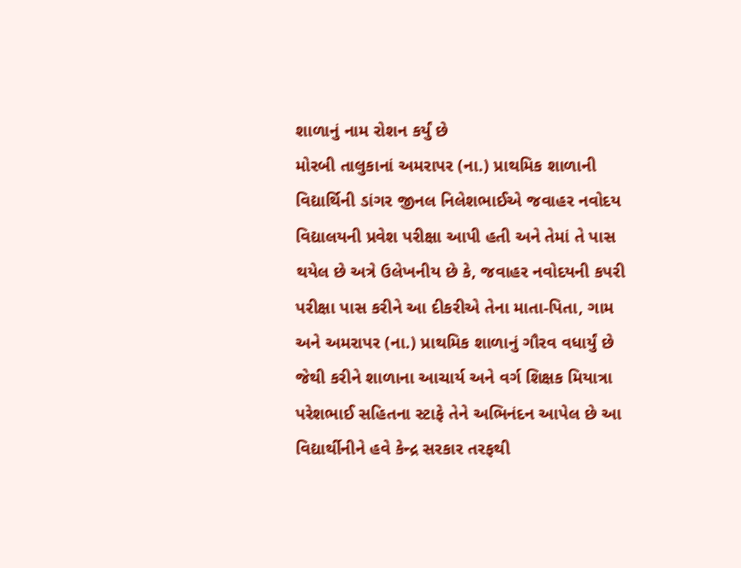શાળાનું નામ રોશન કર્યું છે
મોરબી તાલુકાનાં અમરાપર (ના.) પ્રાથમિક શાળાની વિદ્યાર્થિની ડાંગર જીનલ નિલેશભાઈએ જવાહર નવોદય વિદ્યાલયની પ્રવેશ પરીક્ષા આપી હતી અને તેમાં તે પાસ થયેલ છે અત્રે ઉલેખનીય છે કે, જવાહર નવોદયની કપરી પરીક્ષા પાસ કરીને આ દીકરીએ તેના માતા-પિતા, ગામ અને અમરાપર (ના.) પ્રાથમિક શાળાનું ગૌરવ વધાર્યું છે જેથી કરીને શાળાના આચાર્ય અને વર્ગ શિક્ષક મિયાત્રા પરેશભાઈ સહિતના સ્ટાફે તેને અભિનંદન આપેલ છે આ વિદ્યાર્થીનીને હવે કેન્દ્ર સરકાર તરફથી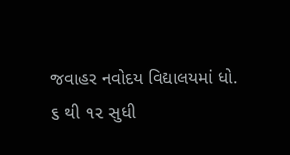જવાહર નવોદય વિદ્યાલયમાં ધો. ૬ થી ૧૨ સુધી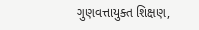ગુણવત્તાયુક્ત શિક્ષણ,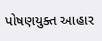પોષણયુક્ત આહાર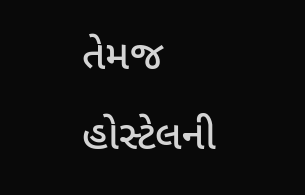તેમજ હોસ્ટેલની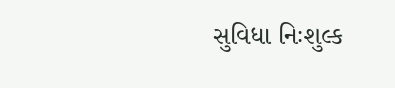સુવિધા નિઃશુલ્ક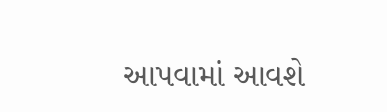આપવામાં આવશે